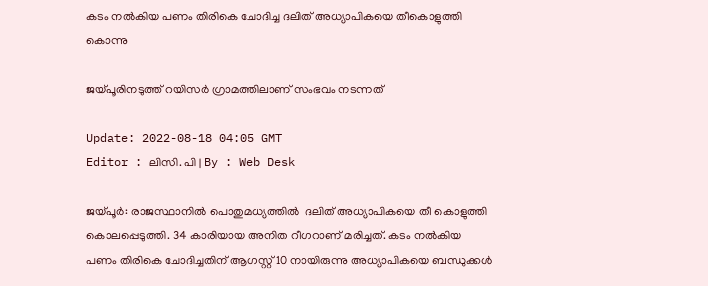കടം നൽകിയ പണം തിരികെ ചോദിച്ച ദലിത് അധ്യാപികയെ തീകൊളുത്തി കൊന്നു

ജയ്പൂരിനടുത്ത് റയിസർ ഗ്രാമത്തിലാണ് സംഭവം നടന്നത്

Update: 2022-08-18 04:05 GMT
Editor : ലിസി. പി | By : Web Desk

ജയ്പൂർ: രാജസ്ഥാനിൽ പൊതുമധ്യത്തില്‍  ദലിത് അധ്യാപികയെ തീ കൊളുത്തി കൊലപ്പെടുത്തി. 34 കാരിയായ അനിത റീഗറാണ് മരിച്ചത്. കടം നൽകിയ പണം തിരികെ ചോദിച്ചതിന് ആഗസ്റ്റ് 10 നായിരുന്നു അധ്യാപികയെ ബന്ധുക്കൾ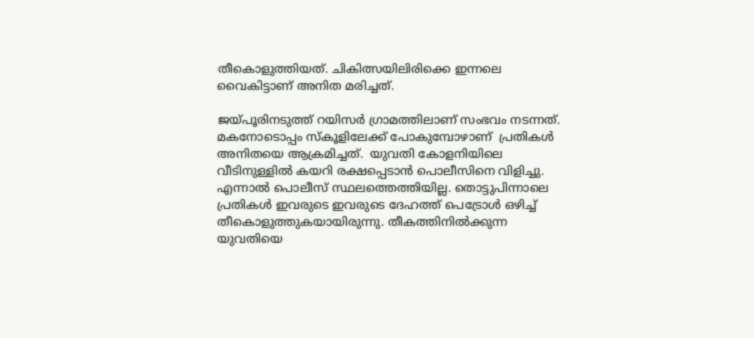തീകൊളുത്തിയത്. ചികിത്സയിലിരിക്കെ ഇന്നലെ വൈകിട്ടാണ് അനിത മരിച്ചത്.

ജയ്പൂരിനടുത്ത് റയിസർ ഗ്രാമത്തിലാണ് സംഭവം നടന്നത്.  മകനോടൊപ്പം സ്‌കൂളിലേക്ക് പോകുമ്പോഴാണ്  പ്രതികൾ അനിതയെ ആക്രമിച്ചത്.  യുവതി കോളനിയിലെ വീടിനുള്ളിൽ കയറി രക്ഷപ്പെടാൻ പൊലീസിനെ വിളിച്ചു. എന്നാൽ പൊലീസ് സ്ഥലത്തെത്തിയില്ല. തൊട്ടുപിന്നാലെ പ്രതികൾ ഇവരുടെ ഇവരുടെ ദേഹത്ത് പെട്രോൾ ഒഴിച്ച് തീകൊളുത്തുകയായിരുന്നു. തീകത്തിനില്‍ക്കുന്ന യുവതിയെ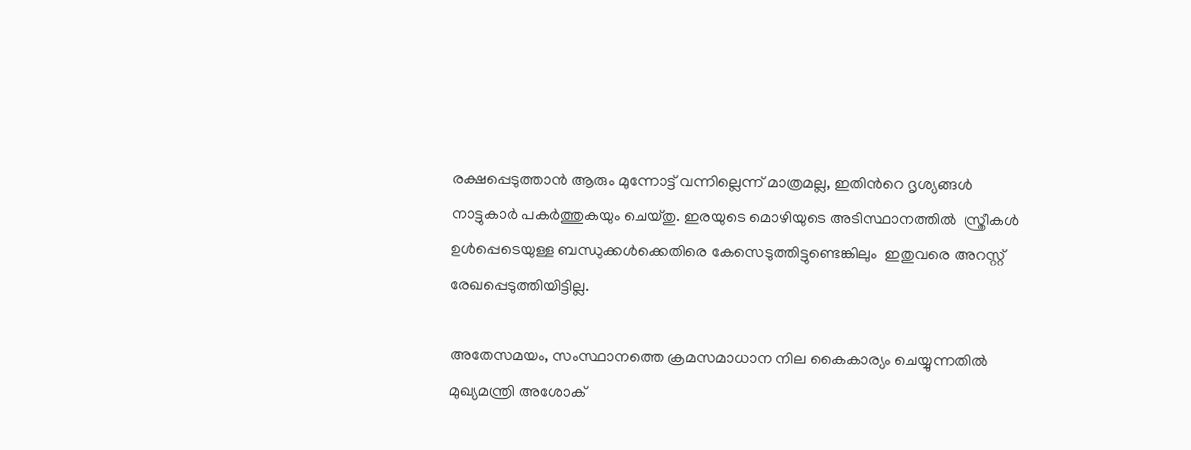രക്ഷപ്പെടുത്താന്‍ ആരും മുന്നോട്ട് വന്നില്ലെന്ന് മാത്രമല്ല, ഇതിന്‍റെ ദൃശ്യങ്ങള്‍  നാട്ടുകാർ പകർത്തുകയും ചെയ്തു. ഇരയുടെ മൊഴിയുടെ അടിസ്ഥാനത്തിൽ  സ്ത്രീകൾ ഉൾപ്പെടെയുള്ള ബന്ധുക്കൾക്കെതിരെ കേസെടുത്തിട്ടുണ്ടെങ്കിലും  ഇതുവരെ അറസ്റ്റ് രേഖപ്പെടുത്തിയിട്ടില്ല.

അതേസമയം, സംസ്ഥാനത്തെ ക്രമസമാധാന നില കൈകാര്യം ചെയ്യുന്നതിൽ മുഖ്യമന്ത്രി അശോക്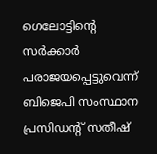ഗെലോട്ടിന്റെ സർക്കാർ പരാജയപ്പെട്ടുവെന്ന് ബിജെപി സംസ്ഥാന പ്രസിഡന്റ് സതീഷ്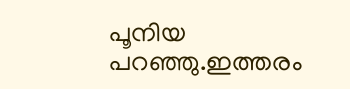പൂനിയ പറഞ്ഞു.ഇത്തരം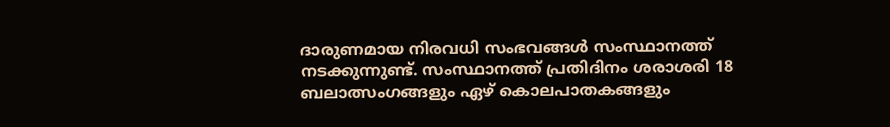ദാരുണമായ നിരവധി സംഭവങ്ങൾ സംസ്ഥാനത്ത് നടക്കുന്നുണ്ട്. സംസ്ഥാനത്ത് പ്രതിദിനം ശരാശരി 18 ബലാത്സംഗങ്ങളും ഏഴ് കൊലപാതകങ്ങളും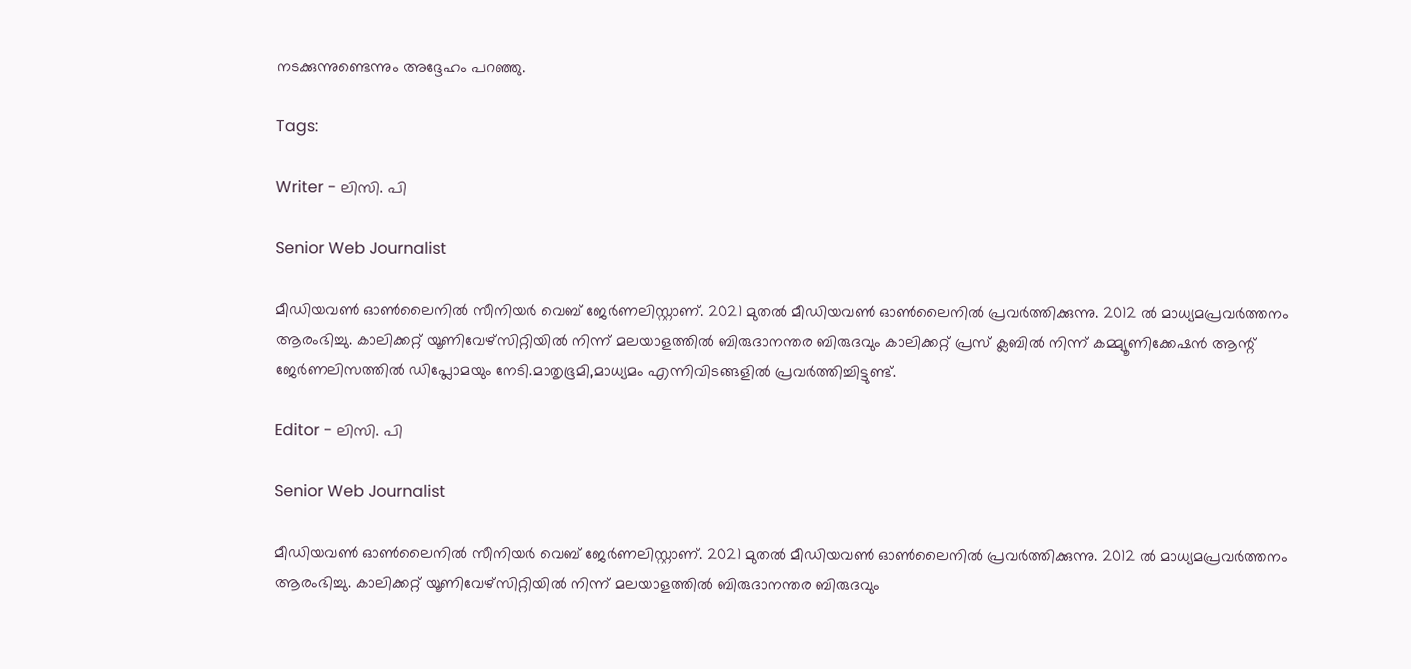നടക്കുന്നുണ്ടെന്നും അദ്ദേഹം പറഞ്ഞു.

Tags:

Writer - ലിസി. പി

Senior Web Journalist

മീഡിയവൺ ഓൺലൈനിൽ സീനിയർ വെബ് ജേർണലിസ്റ്റാണ്. 2021 മുതൽ മീഡിയവൺ ഓൺലൈനിൽ പ്രവർത്തിക്കുന്നു. 2012 ല്‍ മാധ്യമപ്രവര്‍ത്തനം ആരംഭിച്ചു. കാലിക്കറ്റ് യൂണിവേഴ്‌സിറ്റിയിൽ നിന്ന് മലയാളത്തിൽ ബിരുദാനന്തര ബിരുദവും കാലിക്കറ്റ് പ്രസ് ക്ലബിൽ നിന്ന് കമ്മ്യൂണിക്കേഷൻ ആന്റ് ജേർണലിസത്തിൽ ഡിപ്ലോമയും നേടി.മാതൃഭൂമി,മാധ്യമം എന്നിവിടങ്ങളിൽ പ്രവർത്തിച്ചിട്ടുണ്ട്.

Editor - ലിസി. പി

Senior Web Journalist

മീഡിയവൺ ഓൺലൈനിൽ സീനിയർ വെബ് ജേർണലിസ്റ്റാണ്. 2021 മുതൽ മീഡിയവൺ ഓൺലൈനിൽ പ്രവർത്തിക്കുന്നു. 2012 ല്‍ മാധ്യമപ്രവര്‍ത്തനം ആരംഭിച്ചു. കാലിക്കറ്റ് യൂണിവേഴ്‌സിറ്റിയിൽ നിന്ന് മലയാളത്തിൽ ബിരുദാനന്തര ബിരുദവും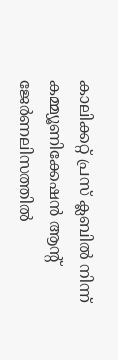കാലിക്കറ്റ് പ്രസ് ക്ലബിൽ നിന്ന് കമ്മ്യൂണിക്കേഷൻ ആന്റ് ജേർണലിസത്തിൽ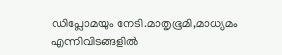ഡിപ്ലോമയും നേടി.മാതൃഭൂമി,മാധ്യമം എന്നിവിടങ്ങളിൽ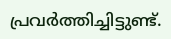പ്രവർത്തിച്ചിട്ടുണ്ട്.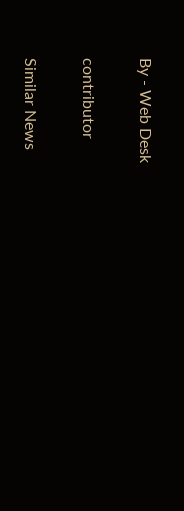By - Web Desk

contributor

Similar News